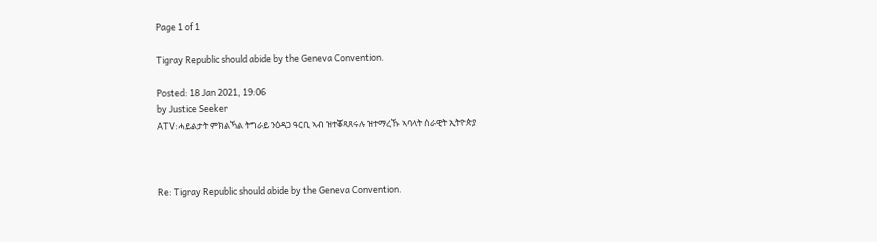Page 1 of 1

Tigray Republic should abide by the Geneva Convention.

Posted: 18 Jan 2021, 19:06
by Justice Seeker
ATV:ሓይልታት ምክልኻል ትግራይ ንዕዳጋ ዓርቢ ኣብ ዝተቖጻጸሩሉ ዝተማረኹ ኣባላት ሰራዊት ኢትዮጵያ



Re: Tigray Republic should abide by the Geneva Convention.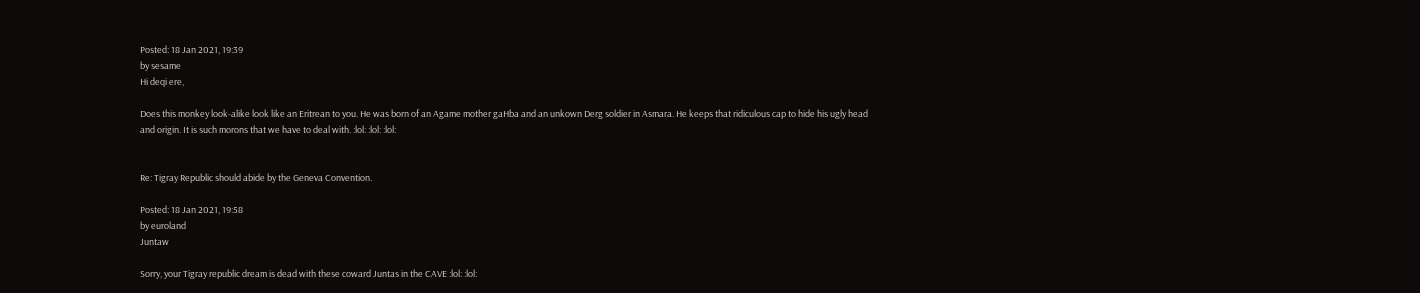Posted: 18 Jan 2021, 19:39
by sesame
Hi deqi ere,

Does this monkey look-alike look like an Eritrean to you. He was born of an Agame mother gaHba and an unkown Derg soldier in Asmara. He keeps that ridiculous cap to hide his ugly head and origin. It is such morons that we have to deal with. :lol: :lol: :lol:


Re: Tigray Republic should abide by the Geneva Convention.

Posted: 18 Jan 2021, 19:58
by euroland
Juntaw

Sorry, your Tigray republic dream is dead with these coward Juntas in the CAVE :lol: :lol: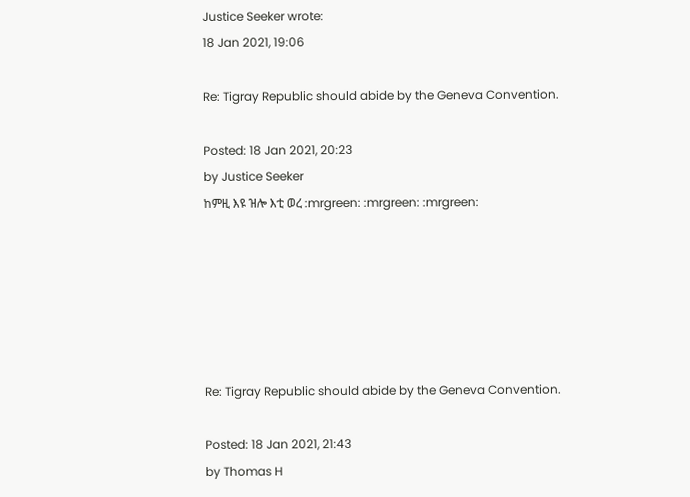Justice Seeker wrote:
18 Jan 2021, 19:06

Re: Tigray Republic should abide by the Geneva Convention.

Posted: 18 Jan 2021, 20:23
by Justice Seeker
ከምዚ እዩ ዝሎ እቲ ወረ :mrgreen: :mrgreen: :mrgreen:






Re: Tigray Republic should abide by the Geneva Convention.

Posted: 18 Jan 2021, 21:43
by Thomas H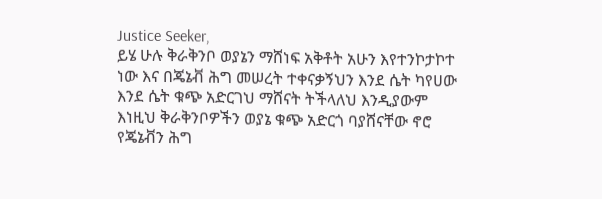Justice Seeker,
ይሄ ሁሉ ቅራቅንቦ ወያኔን ማሸነፍ አቅቶት አሁን እየተንኮታኮተ ነው እና በጄኔቭ ሕግ መሠረት ተቀናቃኝህን እንደ ሴት ካየሀው እንደ ሴት ቁጭ አድርገህ ማሸናት ትችላለህ እንዲያውም እነዚህ ቅራቅንቦዎችን ወያኔ ቁጭ አድርጎ ባያሸናቸው ኖሮ የጄኔቭን ሕግ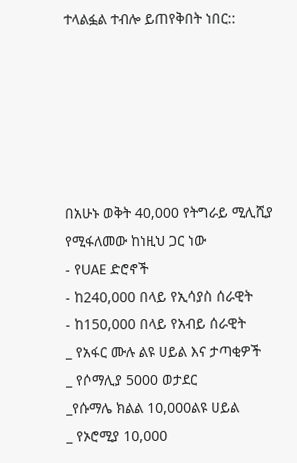ተላልፏል ተብሎ ይጠየቅበት ነበር::






በአሁኑ ወቅት 40,000 የትግራይ ሚሊሺያ የሚፋለመው ከነዚህ ጋር ነው
- የUAE ድሮኖች
- ከ240,000 በላይ የኢሳያስ ሰራዊት
- ከ150,000 በላይ የአብይ ሰራዊት
_ የአፋር ሙሉ ልዩ ሀይል እና ታጣቂዎች
_ የሶማሊያ 5000 ወታደር
_የሱማሌ ክልል 10,000ልዩ ሀይል
_ የኦሮሚያ 10,000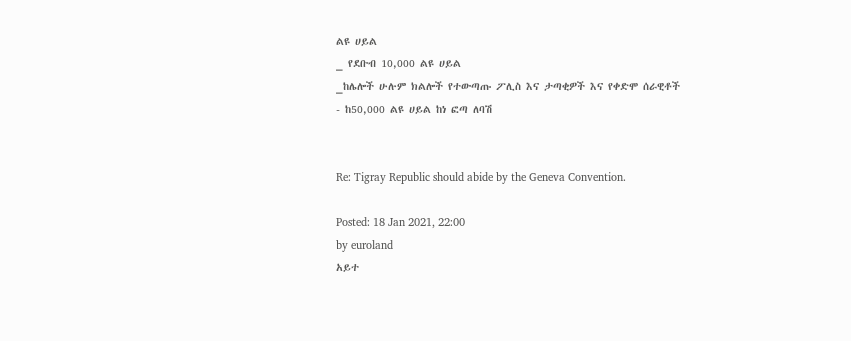ልዩ ሀይል
_ የደቡብ 10,000 ልዩ ሀይል
_ከሌሎች ሁሉም ክልሎች የተውጣጡ ፖሊስ እና ታጣቂዎች እና የቀድሞ ሰራዊቶች
- ከ50,000 ልዩ ሀይል ከነ ፎጣ ለባሽ


Re: Tigray Republic should abide by the Geneva Convention.

Posted: 18 Jan 2021, 22:00
by euroland
አይተ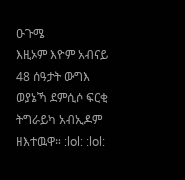ዑጉሜ
እዚኦም እዮም አብናይ 48 ሰዓታት ውግእ ወያኔኻ ደምሲሶ ፍርቂ ትግራይካ አብኢዶም ዘእተዉዋ። :lol: :lol: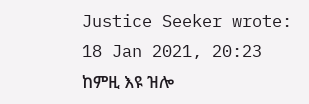Justice Seeker wrote:
18 Jan 2021, 20:23
ከምዚ እዩ ዝሎ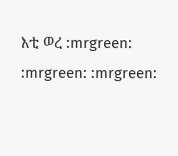እቲ ወረ :mrgreen: :mrgreen: :mrgreen: